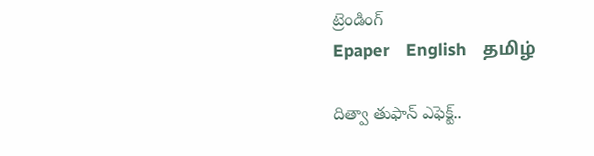ట్రెండింగ్
Epaper    English    தமிழ்

దిత్వా తుఫాన్ ఎఫెక్ట్..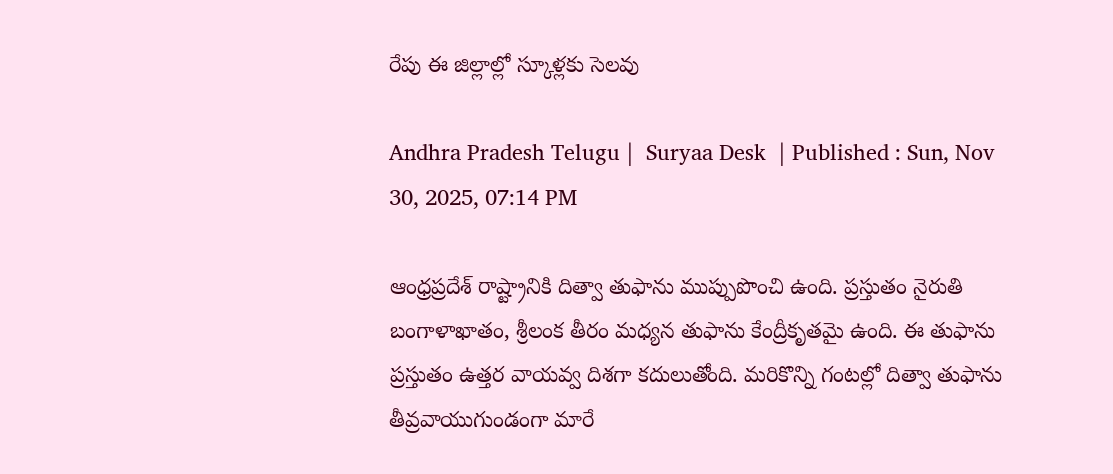రేపు ఈ జిల్లాల్లో స్కూళ్లకు సెలవు

Andhra Pradesh Telugu |  Suryaa Desk  | Published : Sun, Nov 30, 2025, 07:14 PM

ఆంధ్రప్రదేశ్ రాష్ట్రానికి దిత్వా తుఫాను ముప్పుపొంచి ఉంది. ప్రస్తుతం నైరుతి బంగాళాఖాతం, శ్రీలంక తీరం మధ్యన తుఫాను కేంద్రీకృతమై ఉంది. ఈ తుఫాను ప్రస్తుతం ఉత్తర వాయవ్వ దిశగా కదులుతోంది. మరికొన్ని గంటల్లో దిత్వా తుఫాను తీవ్రవాయుగుండంగా మారే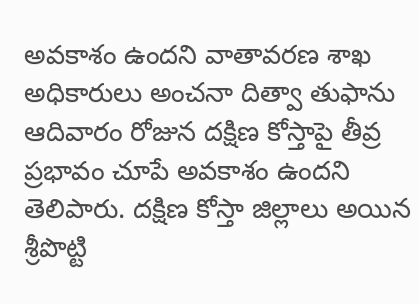అవకాశం ఉందని వాతావరణ శాఖ అధికారులు అంచనా దిత్వా తుఫాను ఆదివారం రోజున దక్షిణ కోస్తాపై తీవ్ర ప్రభావం చూపే అవకాశం ఉందని తెలిపారు. దక్షిణ కోస్తా జిల్లాలు అయిన శ్రీపొట్టి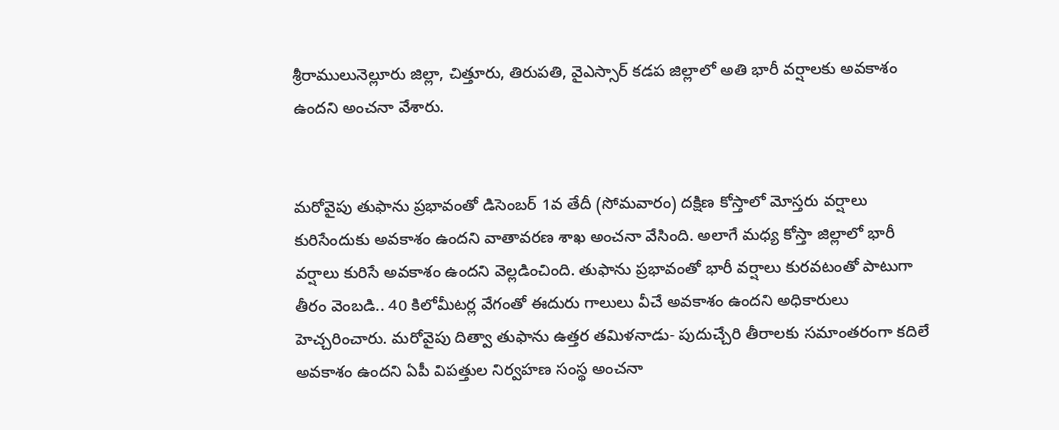శ్రీరాములునెల్లూరు జిల్లా, చిత్తూరు, తిరుపతి, వైఎస్సార్ కడప జిల్లాలో అతి భారీ వర్షాలకు అవకాశం ఉందని అంచనా వేశారు.


మరోవైపు తుఫాను ప్రభావంతో డిసెంబర్‌ 1వ తేదీ (సోమవారం) దక్షిణ కోస్తాలో మోస్తరు వర్షాలు కురిసేందుకు అవకాశం ఉందని వాతావరణ శాఖ అంచనా వేసింది. అలాగే మధ్య కోస్తా జిల్లాలో భారీ వర్షాలు కురిసే అవకాశం ఉందని వెల్లడించింది. తుఫాను ప్రభావంతో భారీ వర్షాలు కురవటంతో పాటుగా తీరం వెంబడి.. 40 కిలోమీటర్ల వేగంతో ఈదురు గాలులు వీచే అవకాశం ఉందని అధికారులు హెచ్చరించారు. మరోవైపు దిత్వా తుఫాను ఉత్తర తమిళనాడు- పుదుచ్చేరి తీరాలకు సమాంతరంగా కదిలే అవకాశం ఉందని ఏపీ విపత్తుల నిర్వహణ సంస్థ అంచనా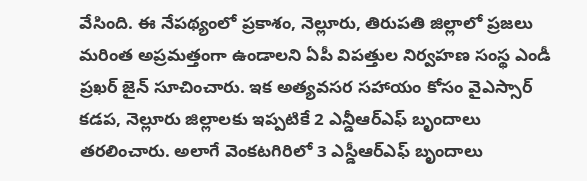వేసింది. ఈ నేపథ్యంలో ప్రకాశం, నెల్లూరు, తిరుపతి జిల్లాలో ప్రజలు మరింత అప్రమత్తంగా ఉండాలని ఏపీ విపత్తుల నిర్వహణ సంస్థ ఎండీ ప్రఖర్ జైన్ సూచించారు. ఇక అత్యవసర సహాయం కోసం వైఎస్సార్ కడప, నెల్లూరు జిల్లాలకు ఇప్పటికే 2 ఎన్డీఆర్ఎఫ్ బృందాలు తరలించారు. అలాగే వెంకటగిరిలో 3 ఎస్డీఆర్ఎఫ్ బృందాలు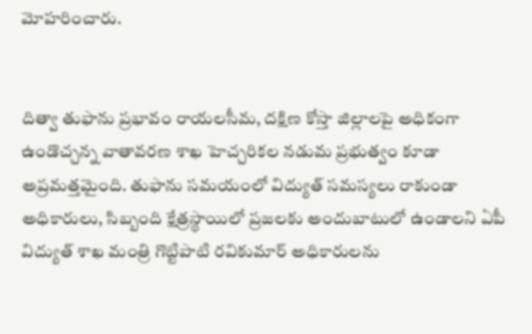మోహరించారు.


దిత్వా తుఫాను ప్రభావం రాయలసీమ, దక్షిణ కోస్తా జిల్లాలపై అధికంగా ఉండొచ్చన్న వాతావరణ శాఖ హెచ్చరికల నడుమ ప్రభుత్వం కూడా అప్రమత్తమైంది. తుఫాను సమయంలో విద్యుత్ సమస్యలు రాకుండా అధికారులు, సిబ్బంది క్షేత్రస్థాయిలో ప్రజలకు అందుబాటులో ఉండాలని ఏపీ విద్యుత్ శాఖ మంత్రి గొట్టిపాటి రవికుమార్ అధికారులను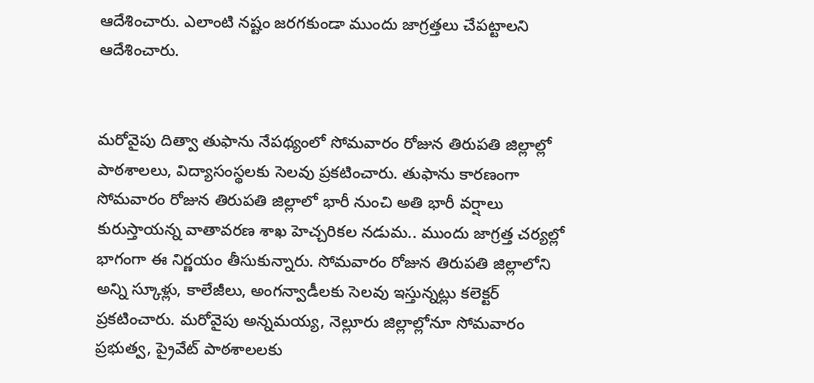ఆదేశించారు. ఎలాంటి నష్టం జరగకుండా ముందు జాగ్రత్తలు చేపట్టాలని ఆదేశించారు.


మరోవైపు దిత్వా తుఫాను నేపథ్యంలో సోమవారం రోజున తిరుపతి జిల్లాల్లో పాఠశాలలు, విద్యాసంస్థలకు సెలవు ప్రకటించారు. తుఫాను కారణంగా సోమవారం రోజున తిరుపతి జిల్లాలో భారీ నుంచి అతి భారీ వర్షాలు కురుస్తాయన్న వాతావరణ శాఖ హెచ్చరికల నడుమ.. ముందు జాగ్రత్త చర్యల్లో భాగంగా ఈ నిర్ణయం తీసుకున్నారు. సోమవారం రోజున తిరుపతి జిల్లాలోని అన్ని స్కూళ్లు, కాలేజీలు, అంగన్వాడీలకు సెలవు ఇస్తున్నట్లు కలెక్టర్ ప్రకటించారు. మరోవైపు అన్నమయ్య, నెల్లూరు జిల్లాల్లోనూ సోమవారం ప్రభుత్వ, ప్రైవేట్ పాఠశాలలకు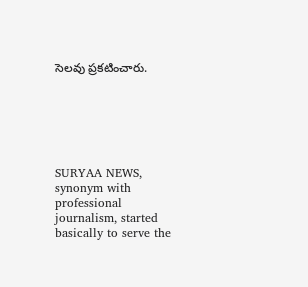సెలవు ప్రకటించారు.






SURYAA NEWS, synonym with professional journalism, started basically to serve the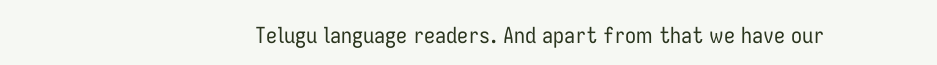Telugu language readers. And apart from that we have our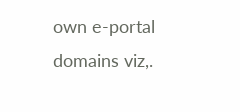own e-portal domains viz,.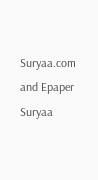Suryaa.com and Epaper Suryaa